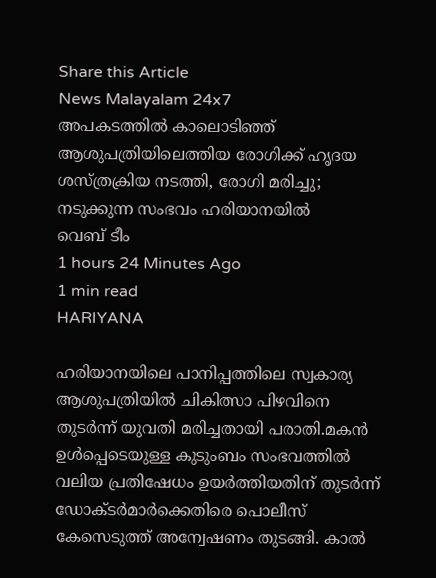Share this Article
News Malayalam 24x7
അപകടത്തിൽ കാലൊടിഞ്ഞ് ആശുപത്രിയിലെത്തിയ രോഗിക്ക് ഹൃദയ ശസ്ത്രക്രിയ നടത്തി, രോഗി മരിച്ചു; നടുക്കുന്ന സംഭവം ഹരിയാനയിൽ
വെബ് ടീം
1 hours 24 Minutes Ago
1 min read
HARIYANA

ഹരിയാനയിലെ പാനിപ്പത്തിലെ സ്വകാര്യ ആശുപത്രിയിൽ ചികിത്സാ പിഴവിനെ തുടർന്ന് യുവതി മരിച്ചതായി പരാതി.മകൻ ഉൾപ്പെടെയുള്ള കുടുംബം സംഭവത്തിൽ വലിയ പ്രതിഷേധം ഉയർത്തിയതിന് തുടർന്ന്  ഡോക്ടർമാർക്കെതിരെ പൊലീസ് കേസെടുത്ത് അന്വേഷണം തുടങ്ങി. കാൽ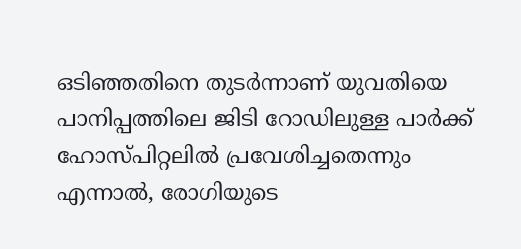ഒടിഞ്ഞതിനെ തുടർന്നാണ് യുവതിയെ പാനിപ്പത്തിലെ ജിടി റോഡിലുള്ള പാർക്ക് ഹോസ്പിറ്റലിൽ പ്രവേശിച്ചതെന്നും എന്നാൽ, രോഗിയുടെ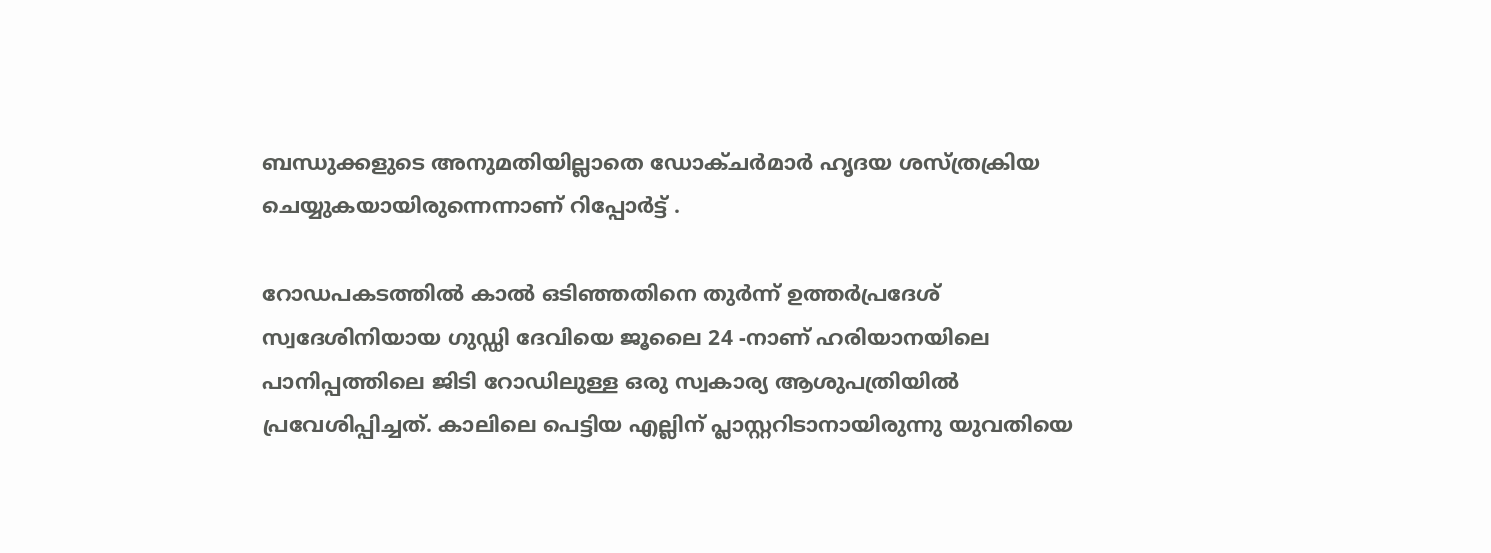ബന്ധുക്കളുടെ അനുമതിയില്ലാതെ ഡോക്ചർമാർ ഹൃദയ ശസ്ത്രക്രിയ ചെയ്യുകയായിരുന്നെന്നാണ് റിപ്പോർട്ട് .

റോഡപകടത്തിൽ കാൽ ഒടിഞ്ഞതിനെ തുർന്ന് ഉത്തർപ്രദേശ് സ്വദേശിനിയായ ഗുഡ്ഡി ദേവിയെ ജൂലൈ 24 -നാണ് ഹരിയാനയിലെ പാനിപ്പത്തിലെ ജിടി റോഡിലുള്ള ഒരു സ്വകാര്യ ആശുപത്രിയിൽ പ്രവേശിപ്പിച്ചത്. കാലിലെ പെട്ടിയ എല്ലിന് പ്ലാസ്റ്ററിടാനായിരുന്നു യുവതിയെ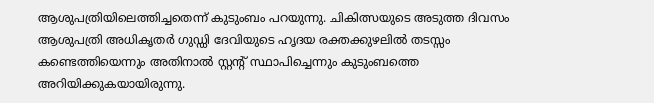ആശുപത്രിയിലെത്തിച്ചതെന്ന് കുടുംബം പറയുന്നു. ചികിത്സയുടെ അടുത്ത ദിവസം ആശുപത്രി അധികൃതർ ഗുഡ്ഡി ദേവിയുടെ ഹൃദയ രക്തക്കുഴലിൽ തടസ്സം കണ്ടെത്തിയെന്നും അതിനാൽ സ്റ്റന്‍റ് സ്ഥാപിച്ചെന്നും കുടുംബത്തെ അറിയിക്കുകയായിരുന്നു.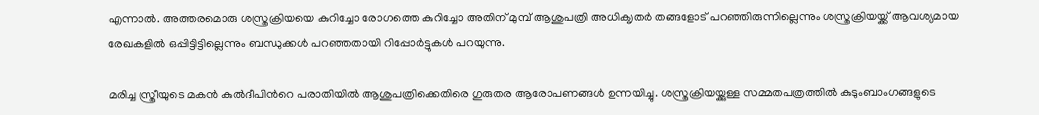എന്നാൽ. അത്തരമൊരു ശസ്ത്രക്രിയയെ കുറിച്ചോ രോഗത്തെ കുറിച്ചോ അതിന് മുമ്പ് ആശുപത്രി അധിക‍ൃതർ തങ്ങളോട് പറഞ്ഞിരുന്നില്ലെന്നും ശസ്ത്രക്രിയയ്ക്ക് ആവശ്യമായ രേഖകളിൽ ഒപ്പിട്ടിട്ടില്ലെന്നും ബന്ധുക്കൾ പറഞ്ഞതായി റിപ്പോർട്ടുകൾ പറയുന്നു.

മരിച്ച സ്ത്രീയുടെ മകൻ കുൽദീപിന്‍റെ പരാതിയിൽ ആശുപത്രിക്കെതിരെ ഗുരുതര ആരോപണങ്ങൾ ഉന്നയിച്ചു. ശസ്ത്രക്രിയയ്ക്കുള്ള സമ്മതപത്രത്തിൽ കുടുംബാംഗങ്ങളുടെ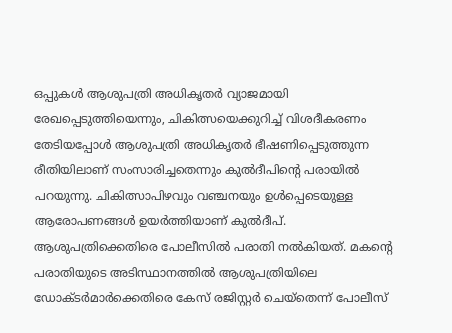ഒപ്പുകൾ ആശുപത്രി അധികൃതർ വ്യാജമായി രേഖപ്പെടുത്തിയെന്നും, ചികിത്സയെക്കുറിച്ച് വിശദീകരണം തേടിയപ്പോൾ ആശുപത്രി അധികൃതർ ഭീഷണിപ്പെടുത്തുന്ന രീതിയിലാണ് സംസാരിച്ചതെന്നും കുൽദീപിന്‍റെ പരായിൽ പറയുന്നു. ചികിത്സാപിഴവും വഞ്ചനയും ഉൾപ്പെടെയുള്ള ആരോപണങ്ങൾ ഉയർത്തിയാണ് കുൽദീപ്. ആശുപത്രിക്കെതിരെ പോലീസിൽ പരാതി നൽകിയത്. മകന്‍റെ പരാതിയുടെ അടിസ്ഥാനത്തിൽ ആശുപത്രിയിലെ ഡോക്ടർമാർക്കെതിരെ കേസ് രജിസ്റ്റർ ചെയ്തെന്ന് പോലീസ്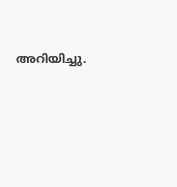അറിയിച്ചു.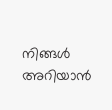നിങ്ങൾ അറിയാൻ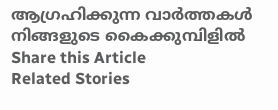ആഗ്രഹിക്കുന്ന വാർത്തകൾ നിങ്ങളുടെ കൈക്കുമ്പിളിൽ
Share this Article
Related Stories